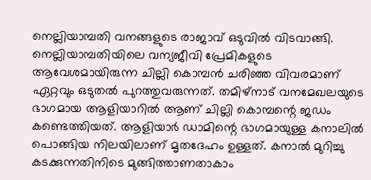നെല്ലിയാമ്പതി വനങ്ങളുടെ രാജാവ് ഒടുവിൽ വിടവാങ്ങി. നെല്ലിയാമ്പതിയിലെ വന്യജീവി പ്രേമികളുടെ ആവേശമായിരുന്ന ചില്ലി കൊമ്പൻ ചരിഞ്ഞ വിവരമാണ് ഏറ്റവും ഒടുതൽ പുറത്തുവരുന്നത്. തമിഴ്നാട് വനമേഖലയുടെ ഭാഗമായ ആളിയാറിൽ ആണ് ചില്ലി കൊമ്പന്റെ ജഡം കണ്ടെത്തിയത്. ആളിയാർ ഡാമിന്റെ ഭാഗമായുള്ള കനാലിൽ പൊങ്ങിയ നിലയിലാണ് മൃതദേഹം ഉള്ളത്. കനാൽ മുറിച്ചു കടക്കുന്നതിനിടെ മുങ്ങിത്താണതാകാം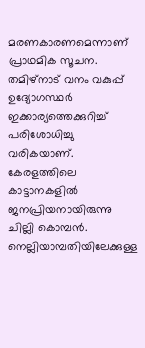മരണകാരണമെന്നാണ് പ്രാഥമിക സൂചന. തമിഴ്നാട് വനം വകുപ്പ് ഉദ്യോഗസ്ഥർ ഇക്കാര്യത്തെക്കുറിച്ച് പരിശോധിച്ചു വരികയാണ്.
കേരളത്തിലെ കാട്ടാനകളിൽ ജനപ്രിയനായിരുന്നു ചില്ലി കൊമ്പൻ. നെല്ലിയാമ്പതിയിലേക്കുള്ള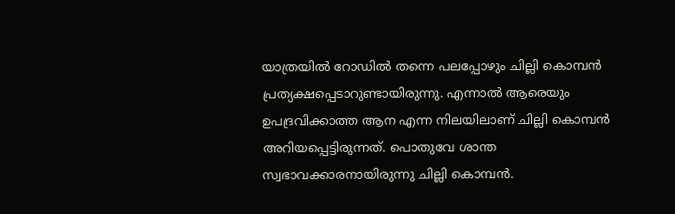യാത്രയിൽ റോഡിൽ തന്നെ പലപ്പോഴും ചില്ലി കൊമ്പൻ പ്രത്യക്ഷപ്പെടാറുണ്ടായിരുന്നു. എന്നാൽ ആരെയും ഉപദ്രവിക്കാത്ത ആന എന്ന നിലയിലാണ് ചില്ലി കൊമ്പൻ അറിയപ്പെട്ടിരുന്നത്. പൊതുവേ ശാന്ത സ്വഭാവക്കാരനായിരുന്നു ചില്ലി കൊമ്പൻ.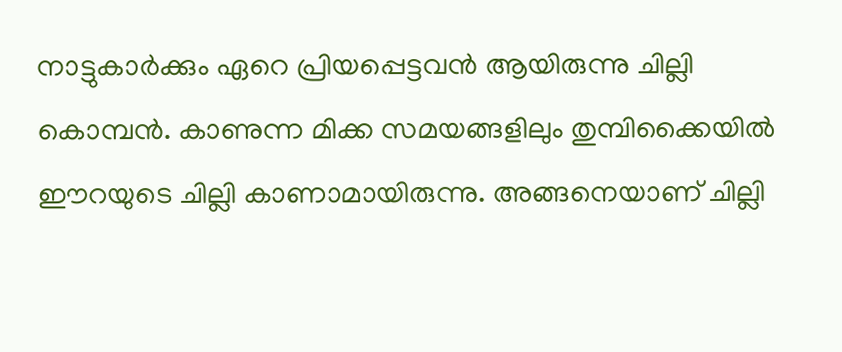നാട്ടുകാർക്കും ഏറെ പ്രിയപ്പെട്ടവൻ ആയിരുന്നു ചില്ലി കൊമ്പൻ. കാണുന്ന മിക്ക സമയങ്ങളിലും തുമ്പിക്കൈയിൽ ഈറയുടെ ചില്ലി കാണാമായിരുന്നു. അങ്ങനെയാണ് ചില്ലി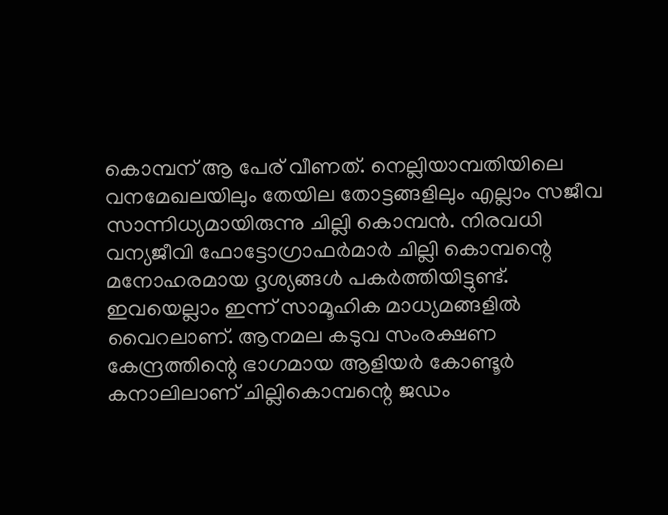കൊമ്പന് ആ പേര് വീണത്. നെല്ലിയാമ്പതിയിലെ വനമേഖലയിലും തേയില തോട്ടങ്ങളിലും എല്ലാം സജീവ സാന്നിധ്യമായിരുന്നു ചില്ലി കൊമ്പൻ. നിരവധി വന്യജീവി ഫോട്ടോഗ്രാഫർമാർ ചില്ലി കൊമ്പന്റെ മനോഹരമായ ദൃശ്യങ്ങൾ പകർത്തിയിട്ടുണ്ട്. ഇവയെല്ലാം ഇന്ന് സാമൂഹിക മാധ്യമങ്ങളിൽ വൈറലാണ്. ആനമല കടുവ സംരക്ഷണ കേന്ദ്രത്തിന്റെ ഭാഗമായ ആളിയർ കോണ്ടൂർ കനാലിലാണ് ചില്ലികൊമ്പന്റെ ജഡം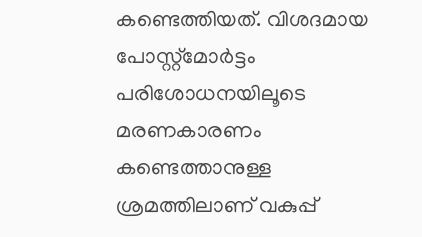കണ്ടെത്തിയത്. വിശദമായ പോസ്റ്റ്മോർട്ടം പരിശോധനയിലൂടെ മരണകാരണം കണ്ടെത്താനുള്ള ശ്രമത്തിലാണ് വകുപ്പ്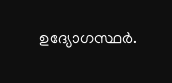ഉദ്യോഗസ്ഥർ.